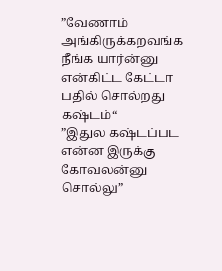”வேணாம் அங்கிருக்கறவங்க நீங்க யார்ன்னு என்கிட்ட கேட்டா பதில் சொல்றது கஷ்டம்“
”இதுல கஷ்டப்பட என்ன இருக்கு கோவலன்னு சொல்லு”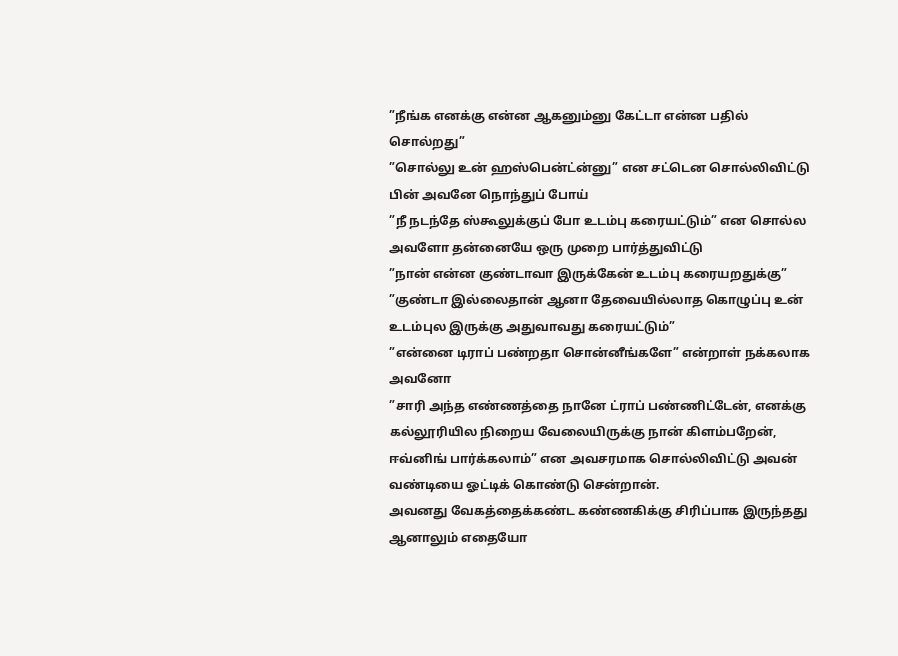”நீங்க எனக்கு என்ன ஆகனும்னு கேட்டா என்ன பதில் சொல்றது”
”சொல்லு உன் ஹஸ்பென்ட்ன்னு” என சட்டென சொல்லிவிட்டு பின் அவனே நொந்துப் போய்
”நீ நடந்தே ஸ்கூலுக்குப் போ உடம்பு கரையட்டும்” என சொல்ல அவளோ தன்னையே ஒரு முறை பார்த்துவிட்டு
”நான் என்ன குண்டாவா இருக்கேன் உடம்பு கரையறதுக்கு”
”குண்டா இல்லைதான் ஆனா தேவையில்லாத கொழுப்பு உன் உடம்புல இருக்கு அதுவாவது கரையட்டும்”
”என்னை டிராப் பண்றதா சொன்னீங்களே” என்றாள் நக்கலாக அவனோ
”சாரி அந்த எண்ணத்தை நானே ட்ராப் பண்ணிட்டேன், எனக்கு கல்லூரியில நிறைய வேலையிருக்கு நான் கிளம்பறேன், ஈவ்னிங் பார்க்கலாம்” என அவசரமாக சொல்லிவிட்டு அவன் வண்டியை ஓட்டிக் கொண்டு சென்றான்.
அவனது வேகத்தைக்கண்ட கண்ணகிக்கு சிரிப்பாக இருந்தது ஆனாலும் எதையோ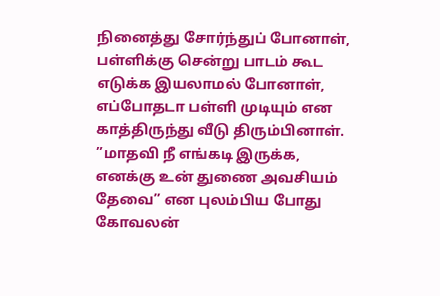நினைத்து சோர்ந்துப் போனாள், பள்ளிக்கு சென்று பாடம் கூட எடுக்க இயலாமல் போனாள், எப்போதடா பள்ளி முடியும் என காத்திருந்து வீடு திரும்பினாள்.
”மாதவி நீ எங்கடி இருக்க, எனக்கு உன் துணை அவசியம் தேவை” என புலம்பிய போது கோவலன்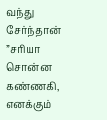வந்து சேர்ந்தான்
”சரியா சொன்ன கண்ணகி, எனக்கும்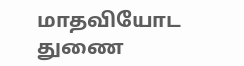மாதவியோட துணை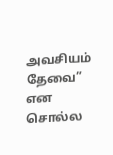அவசியம் தேவை” என சொல்ல